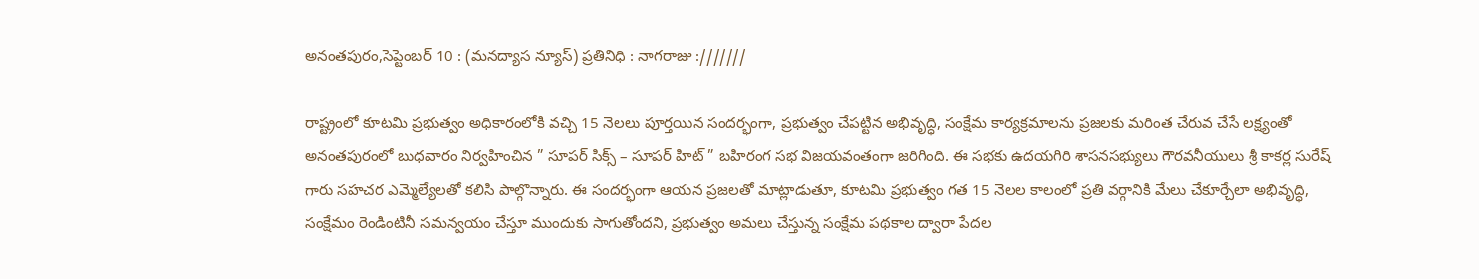అనంతపురం,సెప్టెంబర్ 10 : (మనద్యాస న్యూస్) ప్రతినిధి : నాగరాజు :///////

రాష్ట్రంలో కూటమి ప్రభుత్వం అధికారంలోకి వచ్చి 15 నెలలు పూర్తయిన సందర్భంగా, ప్రభుత్వం చేపట్టిన అభివృద్ధి, సంక్షేమ కార్యక్రమాలను ప్రజలకు మరింత చేరువ చేసే లక్ష్యంతో అనంతపురంలో బుధవారం నిర్వహించిన ” సూపర్ సిక్స్ – సూపర్ హిట్ ” బహిరంగ సభ విజయవంతంగా జరిగింది. ఈ సభకు ఉదయగిరి శాసనసభ్యులు గౌరవనీయులు శ్రీ కాకర్ల సురేష్ గారు సహచర ఎమ్మెల్యేలతో కలిసి పాల్గొన్నారు. ఈ సందర్భంగా ఆయన ప్రజలతో మాట్లాడుతూ, కూటమి ప్రభుత్వం గత 15 నెలల కాలంలో ప్రతి వర్గానికి మేలు చేకూర్చేలా అభివృద్ధి, సంక్షేమం రెండింటినీ సమన్వయం చేస్తూ ముందుకు సాగుతోందని, ప్రభుత్వం అమలు చేస్తున్న సంక్షేమ పథకాల ద్వారా పేదల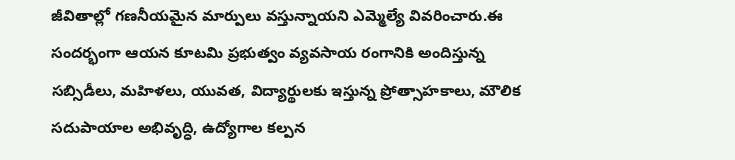జీవితాల్లో గణనీయమైన మార్పులు వస్తున్నాయని ఎమ్మెల్యే వివరించారు.ఈ సందర్భంగా ఆయన కూటమి ప్రభుత్వం వ్యవసాయ రంగానికి అందిస్తున్న సబ్సిడీలు, మహిళలు, యువత, విద్యార్థులకు ఇస్తున్న ప్రోత్సాహకాలు, మౌలిక సదుపాయాల అభివృద్ధి, ఉద్యోగాల కల్పన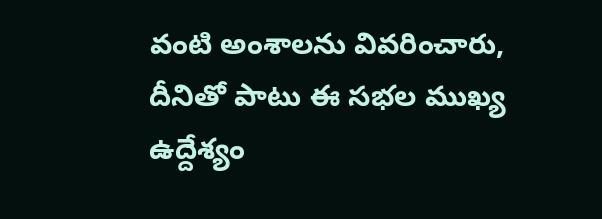వంటి అంశాలను వివరించారు, దీనితో పాటు ఈ సభల ముఖ్య ఉద్దేశ్యం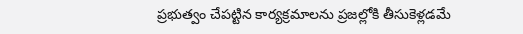ప్రభుత్వం చేపట్టిన కార్యక్రమాలను ప్రజల్లోకి తీసుకెళ్లడమే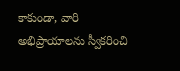కాకుండా, వారి అభిప్రాయాలను స్వీకరించి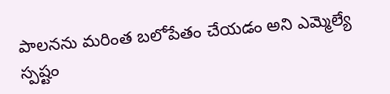పాలనను మరింత బలోపేతం చేయడం అని ఎమ్మెల్యే స్పష్టం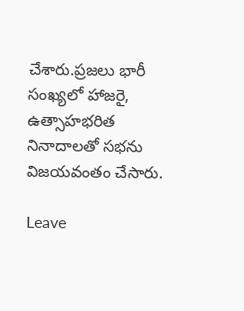చేశారు.ప్రజలు భారీ సంఖ్యలో హాజరై, ఉత్సాహభరిత నినాదాలతో సభను విజయవంతం చేసారు.

Leave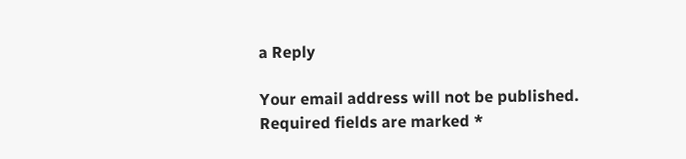a Reply

Your email address will not be published. Required fields are marked *